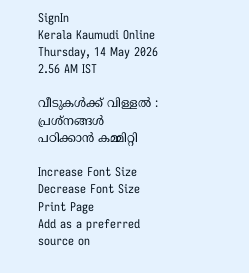SignIn
Kerala Kaumudi Online
Thursday, 14 May 2026 2.56 AM IST

വീടുകൾക്ക് വിള്ളൽ : പ്രശ്‌നങ്ങൾ പഠിക്കാൻ കമ്മിറ്റി

Increase Font Size Decrease Font Size Print Page
Add as a preferred source on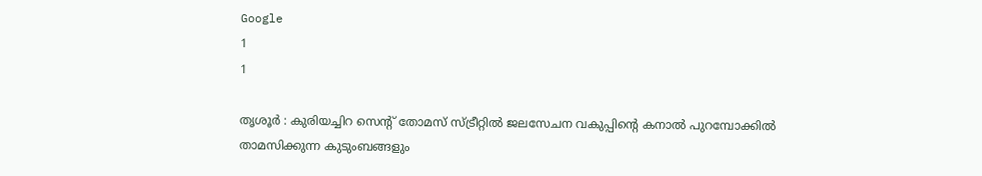Google
1
1

തൃശൂർ : കുരിയച്ചിറ സെന്റ് തോമസ് സ്ട്രീറ്റിൽ ജലസേചന വകുപ്പിന്റെ കനാൽ പുറമ്പോക്കിൽ താമസിക്കുന്ന കുടുംബങ്ങളും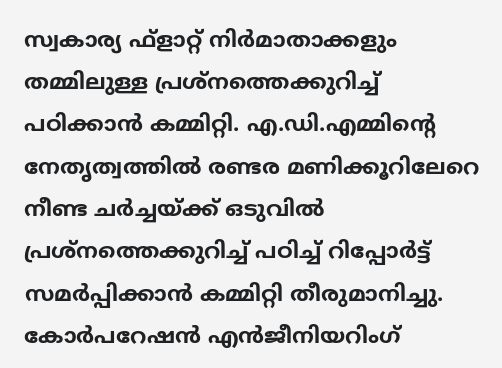സ്വകാര്യ ഫ്‌ളാറ്റ് നിർമാതാക്കളും തമ്മിലുള്ള പ്രശ്‌നത്തെക്കുറിച്ച് പഠിക്കാൻ കമ്മിറ്റി. എ.ഡി.എമ്മിന്റെ നേതൃത്വത്തിൽ രണ്ടര മണിക്കൂറിലേറെ നീണ്ട ചർച്ചയ്ക്ക് ഒടുവിൽ പ്രശ്‌നത്തെക്കുറിച്ച് പഠിച്ച് റിപ്പോർട്ട് സമർപ്പിക്കാൻ കമ്മിറ്റി തീരുമാനിച്ചു. കോർപറേഷൻ എൻജീനിയറിംഗ്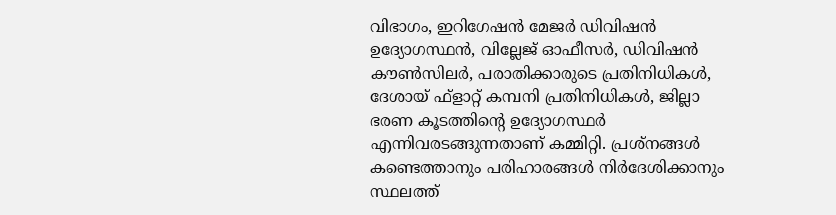വിഭാഗം, ഇറിഗേഷൻ മേജർ ഡിവിഷൻ ഉദ്യോഗസ്ഥൻ, വില്ലേജ് ഓഫീസർ, ഡിവിഷൻ കൗൺസിലർ, പരാതിക്കാരുടെ പ്രതിനിധികൾ, ദേശായ് ഫ്‌ളാറ്റ് കമ്പനി പ്രതിനിധികൾ, ജില്ലാ ഭരണ കൂടത്തിന്റെ ഉദ്യോഗസ്ഥർ എന്നിവരടങ്ങുന്നതാണ് കമ്മിറ്റി. പ്രശ്‌നങ്ങൾ കണ്ടെത്താനും പരിഹാരങ്ങൾ നിർദേശിക്കാനും സ്ഥലത്ത്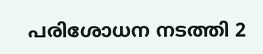പരിശോധന നടത്തി 2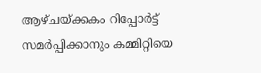ആഴ്ചയ്ക്കകം റിപ്പോർട്ട് സമർപ്പിക്കാനും കമ്മിറ്റിയെ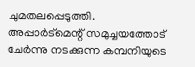ചുമതലപ്പെടുത്തി. അപ്പാർട്‌മെന്റ് സമുച്ചയത്തോട് ചേർന്നു നടക്കുന്ന കമ്പനിയുടെ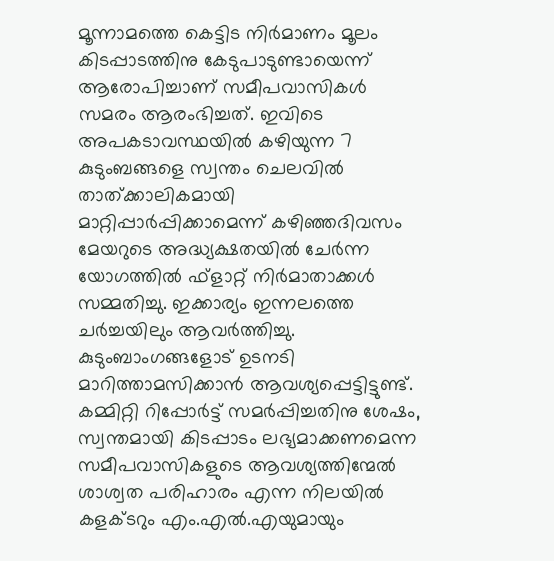മൂന്നാമത്തെ കെട്ടിട നിർമാണം മൂലം കിടപ്പാടത്തിനു കേടുപാടുണ്ടായെന്ന് ആരോപിച്ചാണ് സമീപവാസികൾ സമരം ആരംഭിച്ചത്. ഇവിടെ അപകടാവസ്ഥയിൽ കഴിയുന്ന 7 കുടുംബങ്ങളെ സ്വന്തം ചെലവിൽ താത്ക്കാലികമായി മാറ്റിപ്പാർപ്പിക്കാമെന്ന് കഴിഞ്ഞദിവസം മേയറുടെ അദ്ധ്യക്ഷതയിൽ ചേർന്ന യോഗത്തിൽ ഫ്‌ളാറ്റ് നിർമാതാക്കൾ സമ്മതിച്ചു. ഇക്കാര്യം ഇന്നലത്തെ ചർച്ചയിലും ആവർത്തിച്ചു. കുടുംബാംഗങ്ങളോട് ഉടനടി മാറിത്താമസിക്കാൻ ആവശ്യപ്പെട്ടിട്ടുണ്ട്. കമ്മിറ്റി റിപ്പോർട്ട് സമർപ്പിച്ചതിനു ശേഷം, സ്വന്തമായി കിടപ്പാടം ലഭ്യമാക്കണമെന്ന സമീപവാസികളുടെ ആവശ്യത്തിന്മേൽ ശാശ്വത പരിഹാരം എന്ന നിലയിൽ കളക്ടറും എം.എൽ.എയുമായും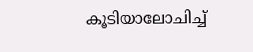കൂടിയാലോചിച്ച്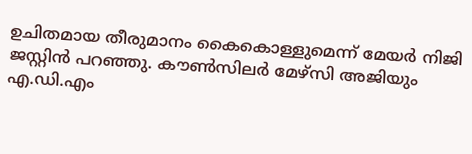ഉചിതമായ തീരുമാനം കൈകൊള്ളുമെന്ന് മേയർ നിജി ജസ്റ്റിൻ പറഞ്ഞു. കൗൺസിലർ മേഴ്‌സി അജിയും എ.ഡി.എം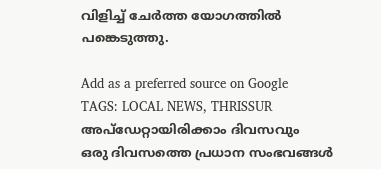വിളിച്ച് ചേർത്ത യോഗത്തിൽ പങ്കെടുത്തു.

Add as a preferred source on Google
TAGS: LOCAL NEWS, THRISSUR
അപ്ഡേറ്റായിരിക്കാം ദിവസവും
ഒരു ദിവസത്തെ പ്രധാന സംഭവങ്ങൾ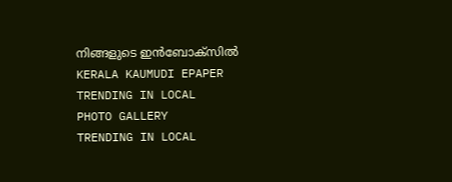നിങ്ങളുടെ ഇൻബോക്സിൽ
KERALA KAUMUDI EPAPER
TRENDING IN LOCAL
PHOTO GALLERY
TRENDING IN LOCAL